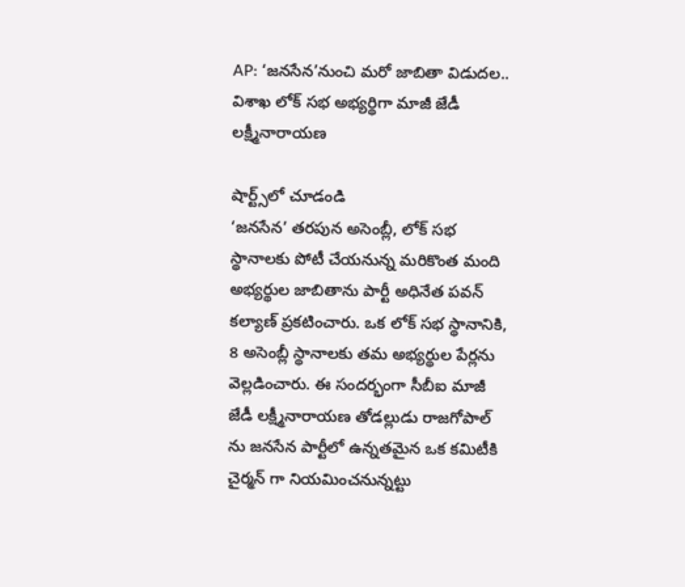AP: ‘జనసేన’నుంచి మరో జాబితా విడుదల.. విశాఖ లోక్ సభ అభ్యర్థిగా మాజీ జేడీ లక్ష్మీనారాయణ

షార్ట్స్‌లో చూడండి
‘జనసేన’ తరపున అసెంబ్లీ, లోక్ సభ స్థానాలకు పోటీ చేయనున్న మరికొంత మంది అభ్యర్థుల జాబితాను పార్టీ అధినేత పవన్ కల్యాణ్ ప్రకటించారు. ఒక లోక్ సభ స్థానానికి, 8 అసెంబ్లీ స్థానాలకు తమ అభ్యర్థుల పేర్లను వెల్లడించారు. ఈ సందర్భంగా సీబీఐ మాజీ జేడీ లక్ష్మీనారాయణ తోడల్లుడు రాజగోపాల్ ను జనసేన పార్టీలో ఉన్నతమైన ఒక కమిటీకి చైర్మన్ గా నియమించనున్నట్టు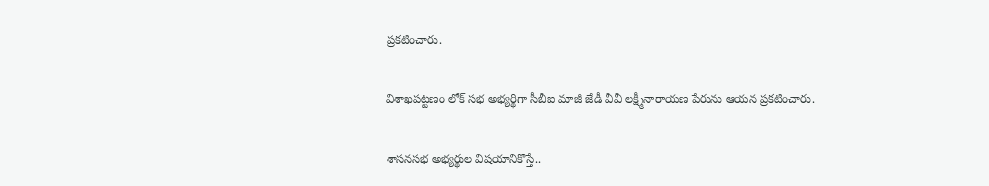ప్రకటించారు.

విశాఖపట్టణం లోక్ సభ అభ్యర్థిగా సీబీఐ మాజీ జేడీ వీవీ లక్ష్మీనారాయణ పేరును ఆయన ప్రకటించారు.

శాసనసభ అభ్యర్థుల విషయానికొస్తే..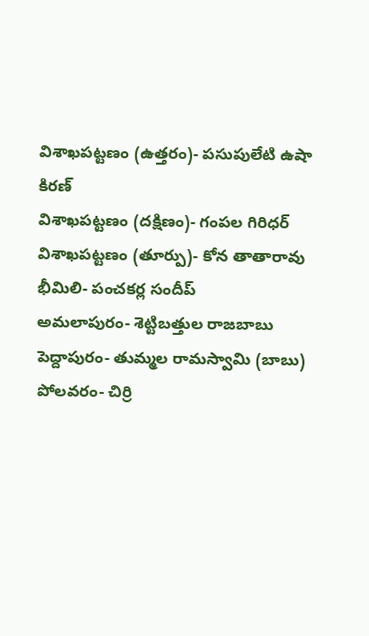విశాఖపట్టణం (ఉత్తరం)- పసుపులేటి ఉషా కిరణ్
విశాఖపట్టణం (దక్షిణం)- గంపల గిరిధర్
విశాఖపట్టణం (తూర్పు)- కోన తాతారావు
భీమిలి- పంచకర్ల సందీప్
అమలాపురం- శెట్టిబత్తుల రాజబాబు
పెద్దాపురం- తుమ్మల రామస్వామి (బాబు)
పోలవరం- చిర్రి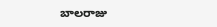బాలరాజు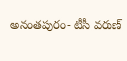అనంతపురం- టీసీ వరుణ్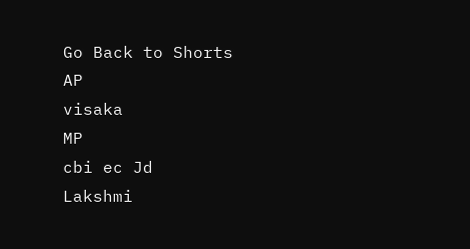Go Back to Shorts
AP
visaka
MP
cbi ec Jd
Lakshmi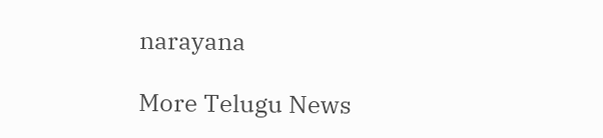narayana

More Telugu News